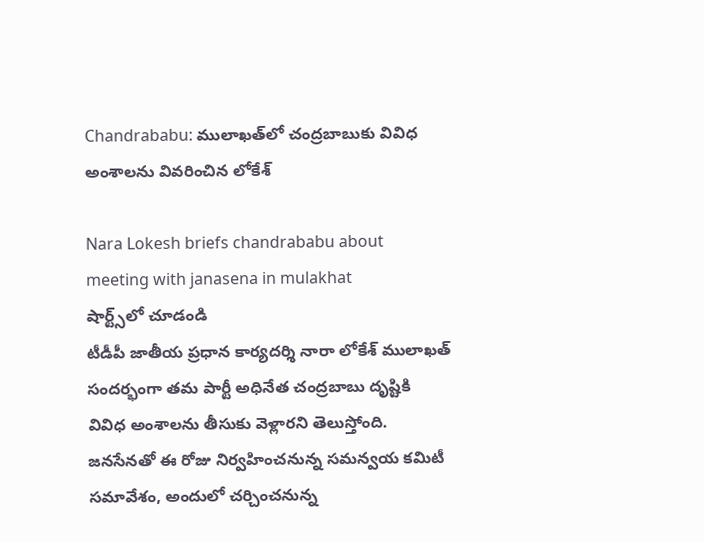Chandrababu: ములాఖత్‌‌లో చంద్రబాబుకు వివిధ అంశాలను వివరించిన లోకేశ్

Nara Lokesh briefs chandrababu about meeting with janasena in mulakhat
షార్ట్స్‌లో చూడండి
టీడీపీ జాతీయ ప్రధాన కార్యదర్శి నారా లోకేశ్ ములాఖత్ సందర్భంగా తమ పార్టీ అధినేత చంద్రబాబు దృష్టికి వివిధ అంశాలను తీసుకు వెళ్లారని తెలుస్తోంది. జనసేనతో ఈ రోజు నిర్వహించనున్న సమన్వయ కమిటీ సమావేశం, అందులో చర్చించనున్న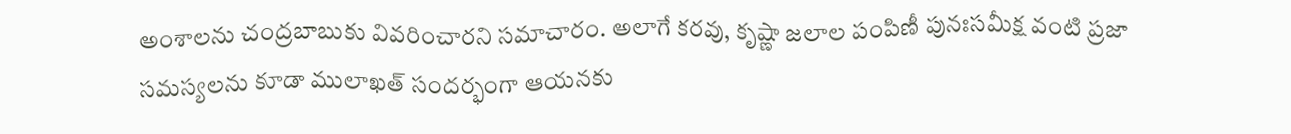అంశాలను చంద్రబాబుకు వివరించారని సమాచారం. అలాగే కరవు, కృష్ణా జలాల పంపిణీ పునఃసమీక్ష వంటి ప్రజా సమస్యలను కూడా ములాఖత్ సందర్భంగా ఆయనకు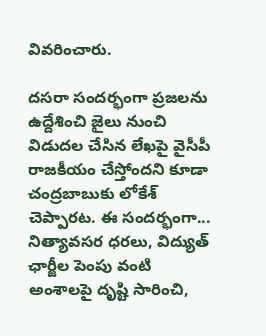వివరించారు.

దసరా సందర్భంగా ప్రజలను ఉద్దేశించి జైలు నుంచి విడుదల చేసిన లేఖపై వైసీపీ రాజకీయం చేస్తోందని కూడా చంద్రబాబుకు లోకేశ్ చెప్పారట. ఈ సందర్భంగా... నిత్యావసర ధరలు, విద్యుత్ ఛార్జీల పెంపు వంటి అంశాలపై దృష్టి సారించి,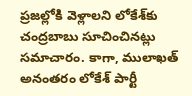ప్రజల్లోకి వెళ్లాలని లోకేశ్‌కు చంద్రబాబు సూచించినట్లు సమాచారం. కాగా, ములాఖత్ అనంతరం లోకేశ్ పార్టీ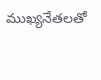ముఖ్యనేతలతో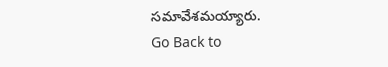సమావేశమయ్యారు.
Go Back to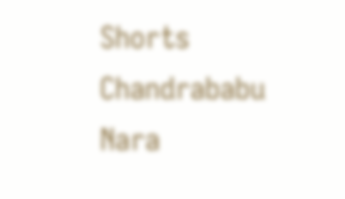Shorts
Chandrababu
Nara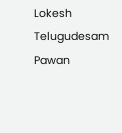Lokesh
Telugudesam
Pawan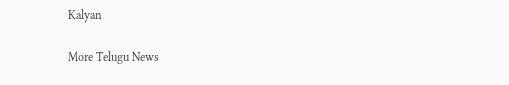Kalyan

More Telugu News